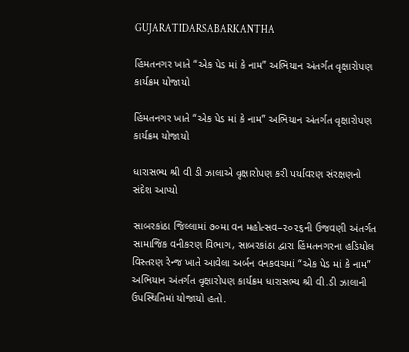GUJARATIDARSABARKANTHA

હિંમતનગર ખાતે “એક પેડ માં કે નામ” અભિયાન અંતર્ગત વૃક્ષારોપણ કાર્યક્રમ યોજાયો

હિંમતનગર ખાતે “એક પેડ માં કે નામ” અભિયાન અંતર્ગત વૃક્ષારોપણ કાર્યક્રમ યોજાયો

ધારાસભ્ય શ્રી વી ડી ઝાલાએ વૃક્ષારોપણ કરી પર્યાવરણ સંરક્ષણનો સંદેશ આપ્યો

સાબરકાંઠા જિલ્લામાં ૭૦મા વન મહોત્સવ–૨૦૨૬ની ઉજવણી અંતર્ગત સામાજિક વનીકરણ વિભાગ, સાબરકાંઠા દ્વારા હિંમતનગરના હડિયોલ વિસ્તરણ રેન્જ ખાતે આવેલા અર્બન વનકવચમાં “એક પેડ માં કે નામ” અભિયાન અંતર્ગત વૃક્ષારોપણ કાર્યક્રમ ધારાસભ્ય શ્રી વી.ડી ઝાલાની ઉપસ્થિતિમાં યોજાયો હતો.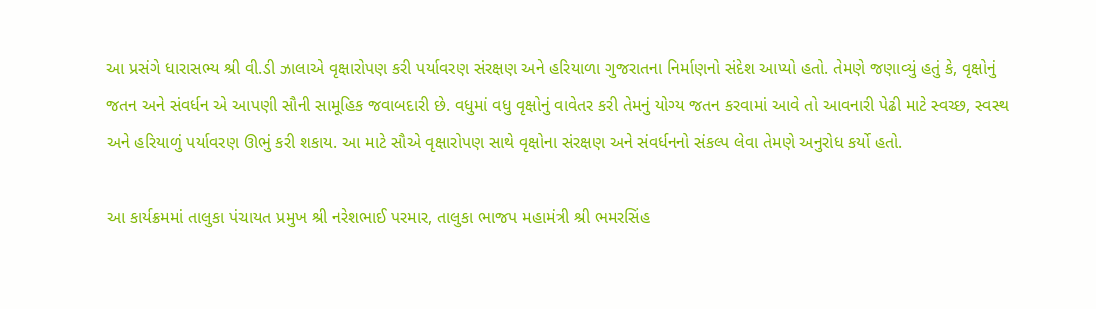આ પ્રસંગે ધારાસભ્ય શ્રી વી.ડી ઝાલાએ વૃક્ષારોપણ કરી પર્યાવરણ સંરક્ષણ અને હરિયાળા ગુજરાતના નિર્માણનો સંદેશ આપ્યો હતો. તેમણે જણાવ્યું હતું કે, વૃક્ષોનું જતન અને સંવર્ધન એ આપણી સૌની સામૂહિક જવાબદારી છે. વધુમાં વધુ વૃક્ષોનું વાવેતર કરી તેમનું યોગ્ય જતન કરવામાં આવે તો આવનારી પેઢી માટે સ્વચ્છ, સ્વસ્થ અને હરિયાળું પર્યાવરણ ઊભું કરી શકાય. આ માટે સૌએ વૃક્ષારોપણ સાથે વૃક્ષોના સંરક્ષણ અને સંવર્ધનનો સંકલ્પ લેવા તેમણે અનુરોધ કર્યો હતો.

આ કાર્યક્રમમાં તાલુકા પંચાયત પ્રમુખ શ્રી નરેશભાઈ પરમાર, તાલુકા ભાજપ મહામંત્રી શ્રી ભમરસિંહ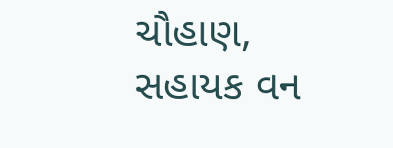ચૌહાણ, સહાયક વન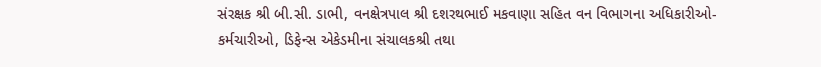સંરક્ષક શ્રી બી.સી. ડાભી, વનક્ષેત્રપાલ શ્રી દશરથભાઈ મકવાણા સહિત વન વિભાગના અધિકારીઓ-કર્મચારીઓ, ડિફેન્સ એકેડમીના સંચાલકશ્રી તથા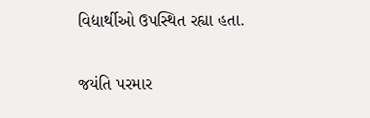વિદ્યાર્થીઓ ઉપસ્થિત રહ્યા હતા.

જયંતિ પરમાર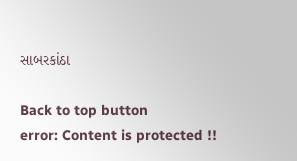સાબરકાંઠા

Back to top button
error: Content is protected !!